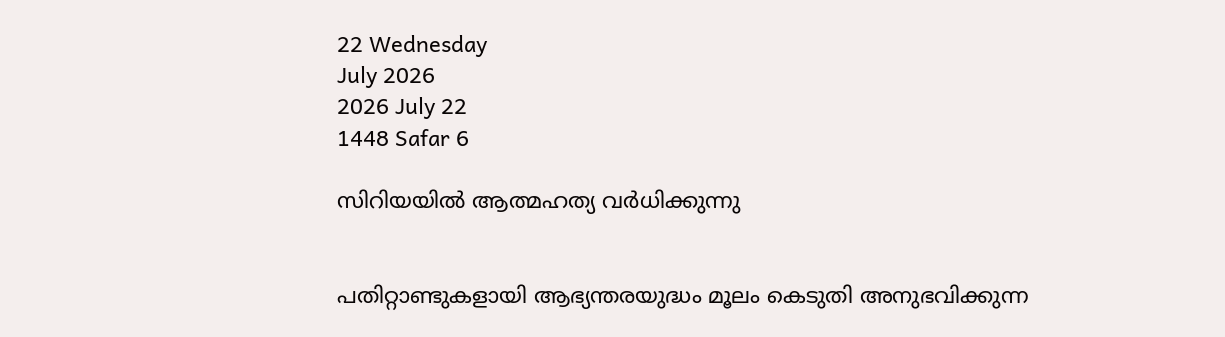22 Wednesday
July 2026
2026 July 22
1448 Safar 6

സിറിയയില്‍ ആത്മഹത്യ വര്‍ധിക്കുന്നു


പതിറ്റാണ്ടുകളായി ആഭ്യന്തരയുദ്ധം മൂലം കെടുതി അനുഭവിക്കുന്ന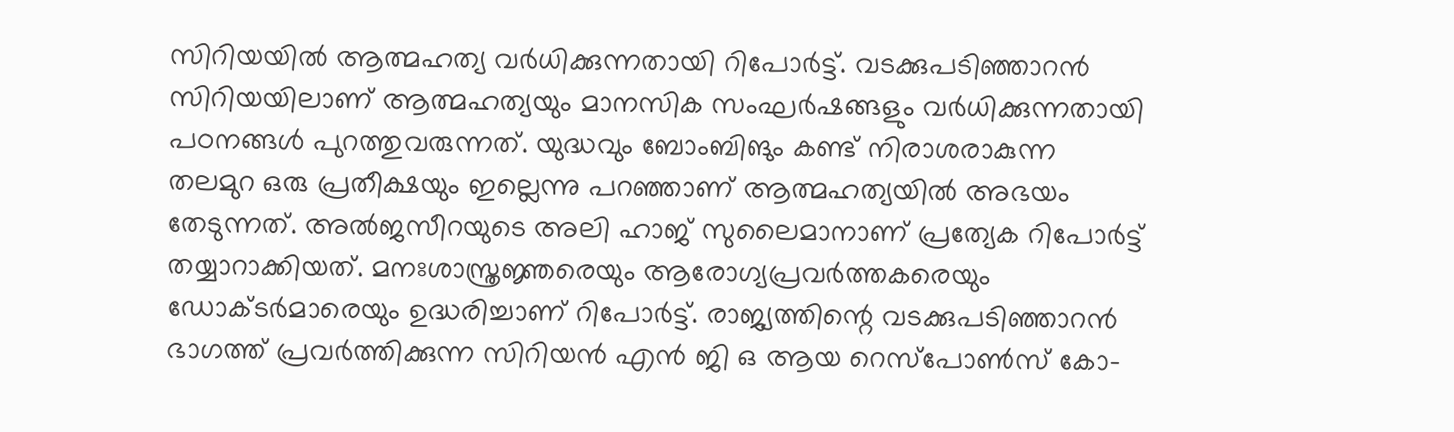സിറിയയില്‍ ആത്മഹത്യ വര്‍ധിക്കുന്നതായി റിപോര്‍ട്ട്. വടക്കുപടിഞ്ഞാറന്‍ സിറിയയിലാണ് ആത്മഹത്യയും മാനസിക സംഘര്‍ഷങ്ങളും വര്‍ധിക്കുന്നതായി പഠനങ്ങള്‍ പുറത്തുവരുന്നത്. യുദ്ധവും ബോംബിങും കണ്ട് നിരാശരാകുന്ന തലമുറ ഒരു പ്രതീക്ഷയും ഇല്ലെന്നു പറഞ്ഞാണ് ആത്മഹത്യയില്‍ അഭയം തേടുന്നത്. അല്‍ജസീറയുടെ അലി ഹാജ് സുലൈമാനാണ് പ്രത്യേക റിപോര്‍ട്ട് തയ്യാറാക്കിയത്. മനഃശാസ്ത്രജ്ഞരെയും ആരോഗ്യപ്രവര്‍ത്തകരെയും ഡോക്ടര്‍മാരെയും ഉദ്ധരിച്ചാണ് റിപോര്‍ട്ട്. രാജ്യത്തിന്റെ വടക്കുപടിഞ്ഞാറന്‍ ഭാഗത്ത് പ്രവര്‍ത്തിക്കുന്ന സിറിയന്‍ എന്‍ ജി ഒ ആയ റെസ്‌പോണ്‍സ് കോ-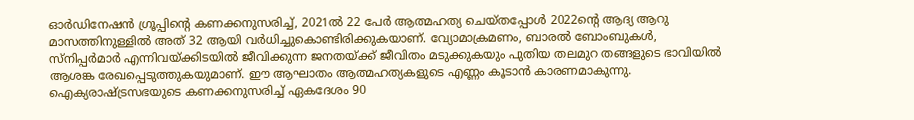ഓര്‍ഡിനേഷന്‍ ഗ്രൂപ്പിന്റെ കണക്കനുസരിച്ച്, 2021ല്‍ 22 പേര്‍ ആത്മഹത്യ ചെയ്തപ്പോള്‍ 2022ന്റെ ആദ്യ ആറു മാസത്തിനുള്ളില്‍ അത് 32 ആയി വര്‍ധിച്ചുകൊണ്ടിരിക്കുകയാണ്. വ്യോമാക്രമണം, ബാരല്‍ ബോംബുകള്‍, സ്‌നിപ്പര്‍മാര്‍ എന്നിവയ്ക്കിടയില്‍ ജീവിക്കുന്ന ജനതയ്ക്ക് ജീവിതം മടുക്കുകയും പുതിയ തലമുറ തങ്ങളുടെ ഭാവിയില്‍ ആശങ്ക രേഖപ്പെടുത്തുകയുമാണ്. ഈ ആഘാതം ആത്മഹത്യകളുടെ എണ്ണം കൂടാന്‍ കാരണമാകുന്നു. ഐക്യരാഷ്ട്രസഭയുടെ കണക്കനുസരിച്ച് ഏകദേശം 90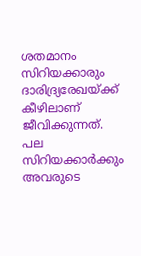ശതമാനം സിറിയക്കാരും ദാരിദ്ര്യരേഖയ്ക്ക് കീഴിലാണ് ജീവിക്കുന്നത്. പല സിറിയക്കാര്‍ക്കും അവരുടെ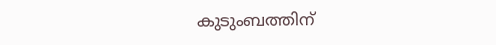കുടുംബത്തിന്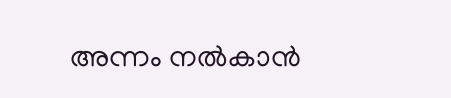അന്നം നല്‍കാന്‍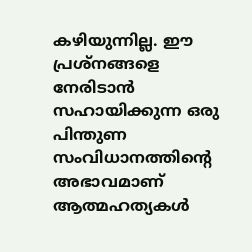കഴിയുന്നില്ല. ഈ പ്രശ്‌നങ്ങളെ നേരിടാന്‍ സഹായിക്കുന്ന ഒരു പിന്തുണ സംവിധാനത്തിന്റെ അഭാവമാണ് ആത്മഹത്യകള്‍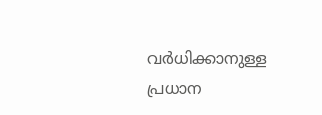വര്‍ധിക്കാനുള്ള പ്രധാന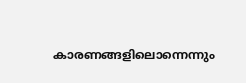കാരണങ്ങളിലൊന്നെന്നും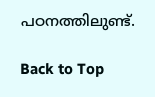പഠനത്തിലുണ്ട്.

Back to Top